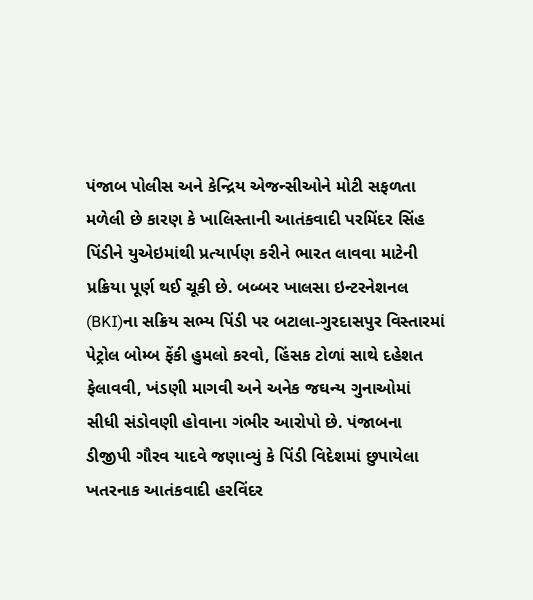પંજાબ પોલીસ અને કેન્દ્રિય એજન્સીઓને મોટી સફળતા મળેલી છે કારણ કે ખાલિસ્તાની આતંકવાદી પરમિંદર સિંહ પિંડીને યુએઇમાંથી પ્રત્યાર્પણ કરીને ભારત લાવવા માટેની પ્રક્રિયા પૂર્ણ થઈ ચૂકી છે. બબ્બર ખાલસા ઇન્ટરનેશનલ (BKI)ના સક્રિય સભ્ય પિંડી પર બટાલા-ગુરદાસપુર વિસ્તારમાં પેટ્રોલ બોમ્બ ફેંકી હુમલો કરવો, હિંસક ટોળાં સાથે દહેશત ફેલાવવી, ખંડણી માગવી અને અનેક જઘન્ય ગુનાઓમાં સીધી સંડોવણી હોવાના ગંભીર આરોપો છે. પંજાબના ડીજીપી ગૌરવ યાદવે જણાવ્યું કે પિંડી વિદેશમાં છુપાયેલા ખતરનાક આતંકવાદી હરવિંદર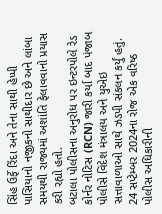સિંહ ઉર્ફે રિંદા અને તેના સાથી હેપ્પી પાસિયાનો નજીકનો સાથીદાર છે અને લાંબા સમયથી રાજ્યમાં અશાંતિ ફેલાવવાનો પ્રયાસ કરી રહ્યો હતો.
બટાલા પોલીસના અનુરોધ પર ઇન્ટરપોલે રેડ કોર્નર નોટિસ (RCN) જારી કર્યા બાદ પંજાબ પોલીસે વિદેશ મંત્રાલય અને યુએઇ સત્તાવાળાઓ સાથે ઝડપી સંકલન કર્યું હતું. 24 સપ્ટેમ્બર 2024ના રોજ એક વરિષ્ઠ પોલીસ અધિકારીની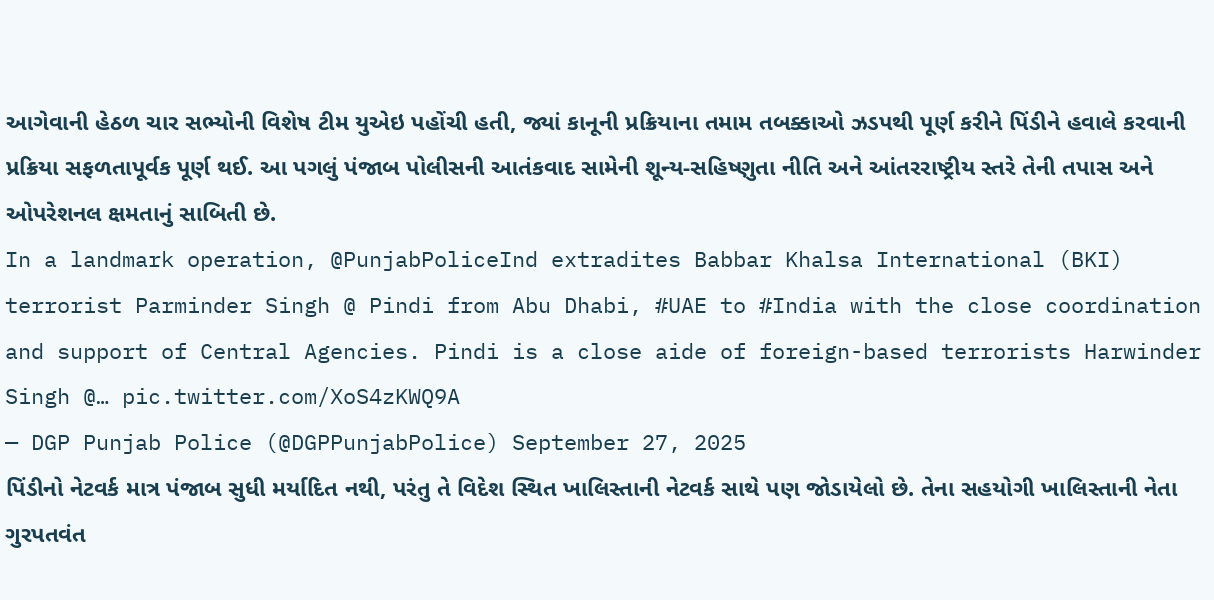આગેવાની હેઠળ ચાર સભ્યોની વિશેષ ટીમ યુએઇ પહોંચી હતી, જ્યાં કાનૂની પ્રક્રિયાના તમામ તબક્કાઓ ઝડપથી પૂર્ણ કરીને પિંડીને હવાલે કરવાની પ્રક્રિયા સફળતાપૂર્વક પૂર્ણ થઈ. આ પગલું પંજાબ પોલીસની આતંકવાદ સામેની શૂન્ય-સહિષ્ણુતા નીતિ અને આંતરરાષ્ટ્રીય સ્તરે તેની તપાસ અને ઓપરેશનલ ક્ષમતાનું સાબિતી છે.
In a landmark operation, @PunjabPoliceInd extradites Babbar Khalsa International (BKI) terrorist Parminder Singh @ Pindi from Abu Dhabi, #UAE to #India with the close coordination and support of Central Agencies. Pindi is a close aide of foreign-based terrorists Harwinder Singh @… pic.twitter.com/XoS4zKWQ9A
— DGP Punjab Police (@DGPPunjabPolice) September 27, 2025
પિંડીનો નેટવર્ક માત્ર પંજાબ સુધી મર્યાદિત નથી, પરંતુ તે વિદેશ સ્થિત ખાલિસ્તાની નેટવર્ક સાથે પણ જોડાયેલો છે. તેના સહયોગી ખાલિસ્તાની નેતા ગુરપતવંત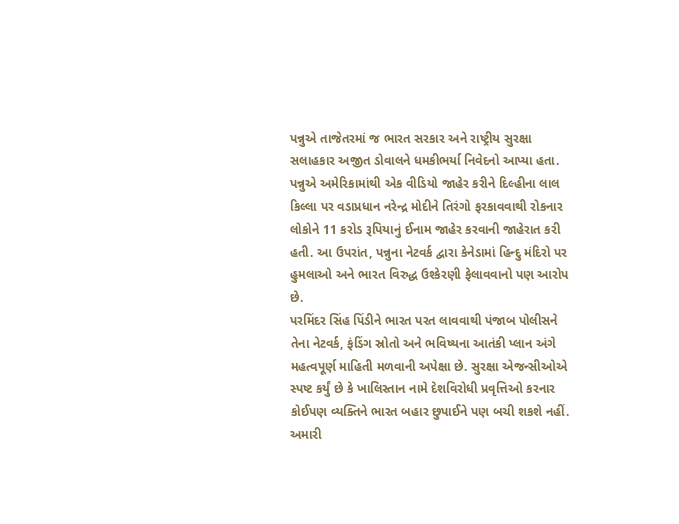પન્નુએ તાજેતરમાં જ ભારત સરકાર અને રાષ્ટ્રીય સુરક્ષા સલાહકાર અજીત ડોવાલને ધમકીભર્યા નિવેદનો આપ્યા હતા. પન્નુએ અમેરિકામાંથી એક વીડિયો જાહેર કરીને દિલ્હીના લાલ કિલ્લા પર વડાપ્રધાન નરેન્દ્ર મોદીને તિરંગો ફરકાવવાથી રોકનાર લોકોને 11 કરોડ રૂપિયાનું ઈનામ જાહેર કરવાની જાહેરાત કરી હતી. આ ઉપરાંત, પન્નુના નેટવર્ક દ્વારા કેનેડામાં હિન્દુ મંદિરો પર હુમલાઓ અને ભારત વિરુદ્ધ ઉશ્કેરણી ફેલાવવાનો પણ આરોપ છે.
પરમિંદર સિંહ પિંડીને ભારત પરત લાવવાથી પંજાબ પોલીસને તેના નેટવર્ક, ફંડિંગ સ્રોતો અને ભવિષ્યના આતંકી પ્લાન અંગે મહત્વપૂર્ણ માહિતી મળવાની અપેક્ષા છે. સુરક્ષા એજન્સીઓએ સ્પષ્ટ કર્યું છે કે ખાલિસ્તાન નામે દેશવિરોધી પ્રવૃત્તિઓ કરનાર કોઈપણ વ્યક્તિને ભારત બહાર છુપાઈને પણ બચી શકશે નહીં.
અમારી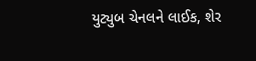યુટ્યુબ ચેનલને લાઈક, શેર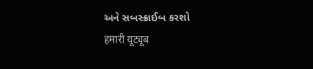અને સબસ્ક્રાઈબ કરશો
हमारी यूट्यूब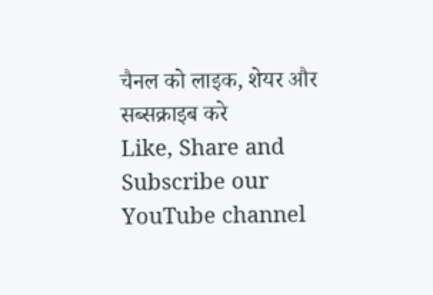चैनल को लाइक, शेयर और सब्सक्राइब करे
Like, Share and Subscribe our YouTube channel